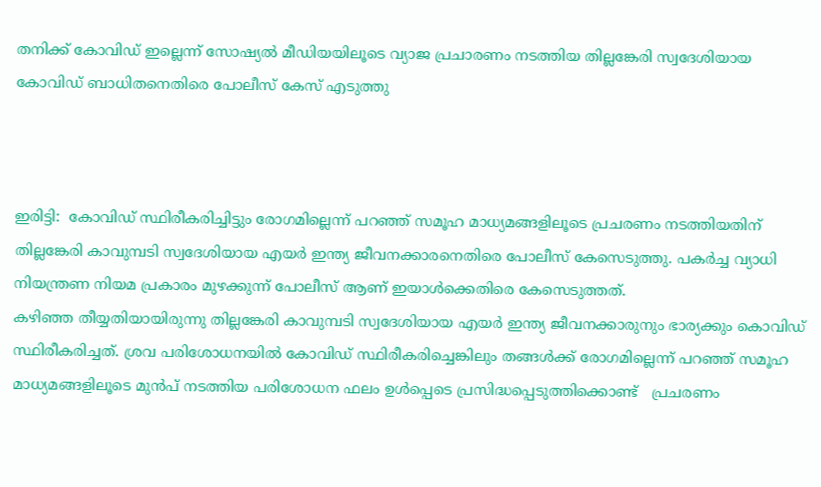തനിക്ക് കോവിഡ് ഇല്ലെന്ന് സോഷ്യൽ മീഡിയയിലൂടെ വ്യാജ പ്രചാരണം നടത്തിയ തില്ലങ്കേരി സ്വദേശിയായ കോവിഡ് ബാധിതനെതിരെ പോലീസ് കേസ് എടുത്തു



ഇരിട്ടി:  കോവിഡ് സ്ഥിരീകരിച്ചിട്ടും രോഗമില്ലെന്ന് പറഞ്ഞ് സമൂഹ മാധ്യമങ്ങളിലൂടെ പ്രചരണം നടത്തിയതിന് തില്ലങ്കേരി കാവുമ്പടി സ്വദേശിയായ എയര്‍ ഇന്ത്യ ജീവനക്കാരനെതിരെ പോലീസ് കേസെടുത്തു. പകര്‍ച്ച വ്യാധി നിയന്ത്രണ നിയമ പ്രകാരം മുഴക്കുന്ന് പോലീസ് ആണ് ഇയാള്‍ക്കെതിരെ കേസെടുത്തത്.
കഴിഞ്ഞ തീയ്യതിയായിരുന്നു തില്ലങ്കേരി കാവുമ്പടി സ്വദേശിയായ എയര്‍ ഇന്ത്യ ജീവനക്കാരുനും ഭാര്യക്കും കൊവിഡ് സ്ഥിരീകരിച്ചത്. ശ്രവ പരിശോധനയില്‍ കോവിഡ് സ്ഥിരീകരിച്ചെങ്കിലും തങ്ങള്‍ക്ക് രോഗമില്ലെന്ന് പറഞ്ഞ് സമൂഹ മാധ്യമങ്ങളിലൂടെ മുന്‍പ് നടത്തിയ പരിശോധന ഫലം ഉള്‍പ്പെടെ പ്രസിദ്ധപ്പെടുത്തിക്കൊണ്ട്   പ്രചരണം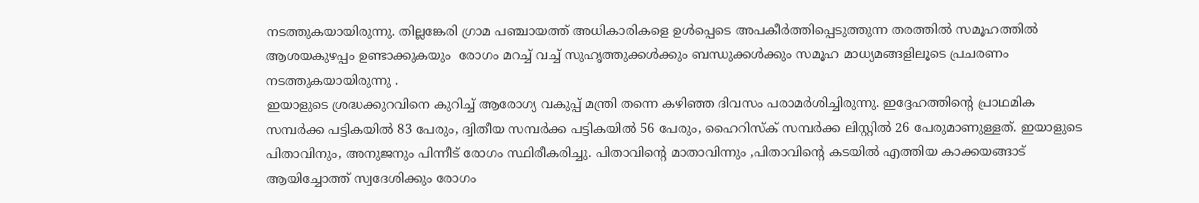നടത്തുകയായിരുന്നു. തില്ലങ്കേരി ഗ്രാമ പഞ്ചായത്ത് അധികാരികളെ ഉള്‍പ്പെടെ അപകീര്‍ത്തിപ്പെടുത്തുന്ന തരത്തിൽ സമൂഹത്തില്‍ ആശയകുഴപ്പം ഉണ്ടാക്കുകയും  രോഗം മറച്ച് വച്ച് സുഹൃത്തുക്കള്‍ക്കും ബന്ധുക്കള്‍ക്കും സമൂഹ മാധ്യമങ്ങളിലൂടെ പ്രചരണം നടത്തുകയായിരുന്നു .
ഇയാളുടെ ശ്രദ്ധക്കുറവിനെ കുറിച്ച് ആരോഗ്യ വകുപ്പ് മന്ത്രി തന്നെ കഴിഞ്ഞ ദിവസം പരാമര്‍ശിച്ചിരുന്നു. ഇദ്ദേഹത്തിന്റെ പ്രാഥമിക സമ്പര്‍ക്ക പട്ടികയില്‍ 83 പേരും, ദ്വിതീയ സമ്പര്‍ക്ക പട്ടികയില്‍ 56 പേരും, ഹൈറിസ്‌ക് സമ്പര്‍ക്ക ലിസ്റ്റില്‍ 26 പേരുമാണുള്ളത്. ഇയാളുടെ പിതാവിനും, അനുജനും പിന്നീട് രോഗം സ്ഥിരീകരിച്ചു. പിതാവിന്റെ മാതാവിന്നും ,പിതാവിന്റെ കടയില്‍ എത്തിയ കാക്കയങ്ങാട് ആയിച്ചോത്ത് സ്വദേശിക്കും രോഗം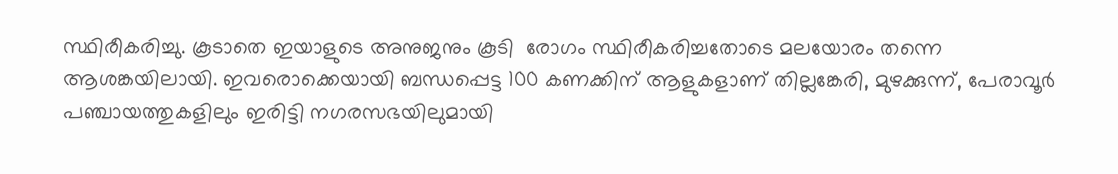സ്ഥിരീകരിച്ചു. കൂടാതെ ഇയാളുടെ അനുജനും കൂടി  രോഗം സ്ഥിരീകരിച്ചതോടെ മലയോരം തന്നെ ആശങ്കയിലായി. ഇവരൊക്കെയായി ബന്ധപ്പെട്ട 100 കണക്കിന്‌ ആളുകളാണ് തില്ലങ്കേരി, മുഴക്കുന്ന്, പേരാവൂര്‍ പഞ്ചായത്തുകളിലും ഇരിട്ടി നഗരസഭയിലുമായി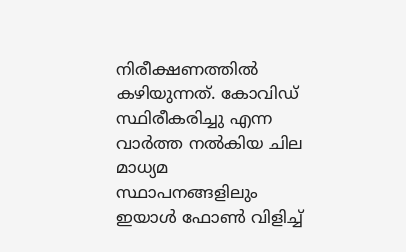നിരീക്ഷണത്തില്‍ കഴിയുന്നത്. കോവിഡ് സ്ഥിരീകരിച്ചു എന്ന  വാര്‍ത്ത നല്‍കിയ ചില മാധ്യമ സ്ഥാപനങ്ങളിലും ഇയാള്‍ ഫോണ്‍ വിളിച്ച്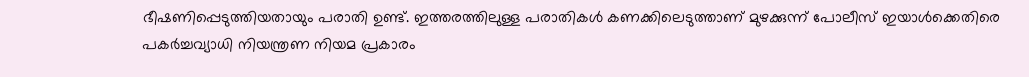ഭീഷണിപ്പെടുത്തിയതായും പരാതി ഉണ്ട്. ഇത്തരത്തിലുള്ള പരാതികള്‍ കണക്കിലെടുത്താണ് മുഴക്കുന്ന് പോലീസ് ഇയാള്‍ക്കെതിരെ പകര്‍ച്ചവ്യാധി നിയന്ത്രണ നിയമ പ്രകാരം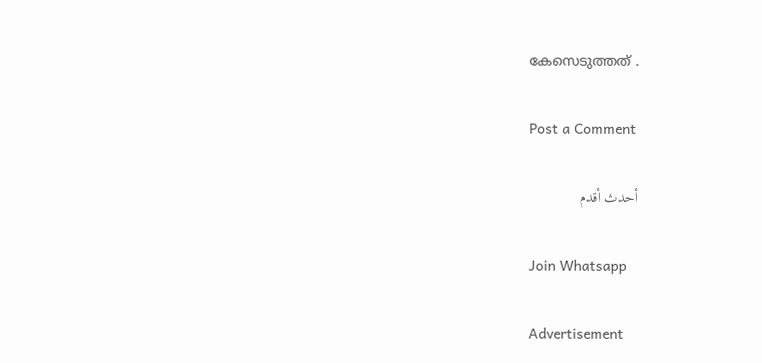കേസെടുത്തത് .

Post a Comment

أحدث أقدم

Join Whatsapp

Advertisement